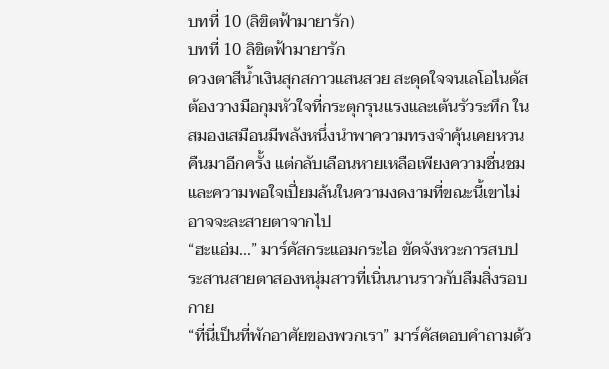บทที่ 10 (ลิขิตฟ้ามายารัก)
บทที่ 10 ลิขิตฟ้ามายารัก
ดวงตาสีน้ำเงินสุกสกาวแสนสวย สะดุดใจจนเลโอไนดัสต้องวางมือกุมหัวใจที่กระตุกรุนแรงและเต้นรัวระทึก ในสมองเสมือนมีพลังหนึ่งนำพาความทรงจำคุ้นเคยหวนคืนมาอีกครั้ง แต่กลับเลือนหายเหลือเพียงความชื่นชมและความพอใจเปี่ยมล้นในความงดงามที่ขณะนี้เขาไม่อาจจะละสายตาจากไป
“ฮะแอ่ม...” มาร์คัสกระแอมกระไอ ขัดจังหวะการสบประสานสายตาสองหนุ่มสาวที่เนิ่นนานราวกับลืมสิ่งรอบกาย
“ที่นี่เป็นที่พักอาศัยของพวกเรา” มาร์คัสตอบคำถามด้ว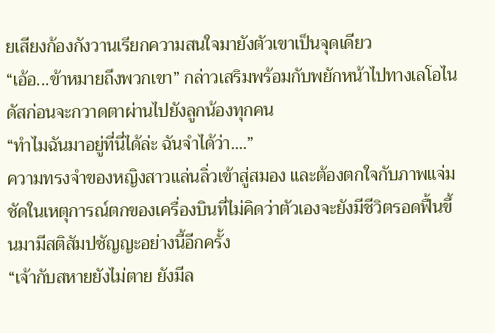ยเสียงก้องกังวานเรียกความสนใจมายังตัวเขาเป็นจุดเดียว
“เอ้อ...ข้าหมายถึงพวกเขา” กล่าวเสริมพร้อมกับพยักหน้าไปทางเลโอไนดัสก่อนจะกวาดตาผ่านไปยังลูกน้องทุกคน
“ทำไมฉันมาอยู่ที่นี่ได้ล่ะ ฉันจำได้ว่า....”
ความทรงจำของหญิงสาวแล่นลิ่วเข้าสู่สมอง และต้องตกใจกับภาพแจ่มชัดในเหตุการณ์ตกของเครื่องบินที่ไม่คิดว่าตัวเองจะยังมีชีวิตรอดฟื้นขึ้นมามีสติสัมปชัญญะอย่างนี้อีกครั้ง
“เจ้ากับสหายยังไม่ตาย ยังมีล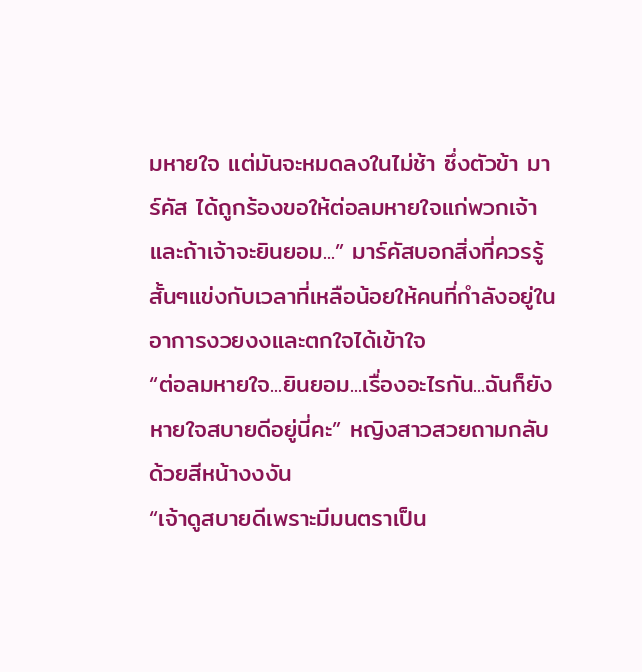มหายใจ แต่มันจะหมดลงในไม่ช้า ซึ่งตัวข้า มาร์คัส ได้ถูกร้องขอให้ต่อลมหายใจแก่พวกเจ้า และถ้าเจ้าจะยินยอม...” มาร์คัสบอกสิ่งที่ควรรู้สั้นๆแข่งกับเวลาที่เหลือน้อยให้คนที่กำลังอยู่ในอาการงวยงงและตกใจได้เข้าใจ
“ต่อลมหายใจ...ยินยอม...เรื่องอะไรกัน...ฉันก็ยังหายใจสบายดีอยู่นี่คะ” หญิงสาวสวยถามกลับด้วยสีหน้างงงัน
“เจ้าดูสบายดีเพราะมีมนตราเป็น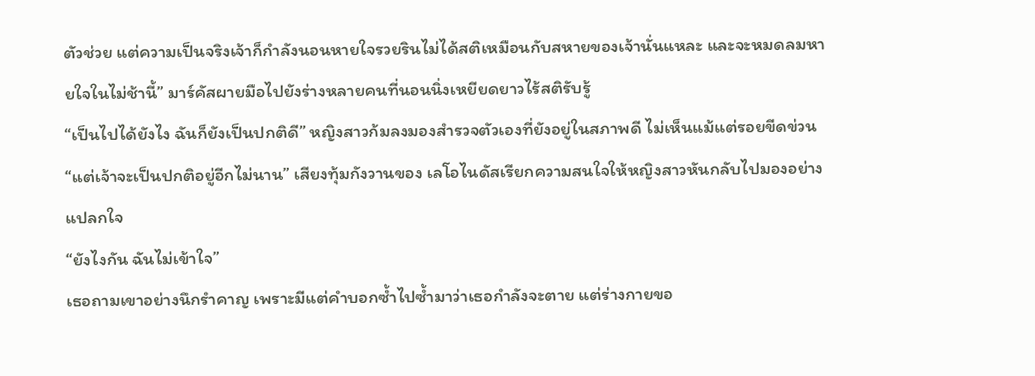ตัวช่วย แต่ความเป็นจริงเจ้าก็กำลังนอนหายใจรวยรินไม่ได้สติเหมือนกับสหายของเจ้านั่นแหละ และจะหมดลมหายใจในไม่ช้านี้” มาร์คัสผายมือไปยังร่างหลายคนที่นอนนิ่งเหยียดยาวไร้สติรับรู้
“เป็นไปได้ยังไง ฉันก็ยังเป็นปกติดี” หญิงสาวก้มลงมองสำรวจตัวเองที่ยังอยู่ในสภาพดี ไม่เห็นแม้แต่รอยขีดข่วน
“แต่เจ้าจะเป็นปกติอยู่อีกไม่นาน” เสียงทุ้มกังวานของ เลโอไนดัสเรียกความสนใจให้หญิงสาวหันกลับไปมองอย่างแปลกใจ
“ยังไงกัน ฉันไม่เข้าใจ”
เธอถามเขาอย่างนึกรำคาญ เพราะมีแต่คำบอกซ้ำไปซ้ำมาว่าเธอกำลังจะตาย แต่ร่างกายขอ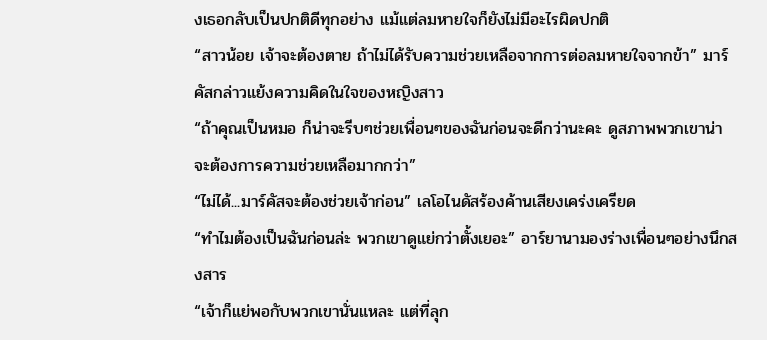งเธอกลับเป็นปกติดีทุกอย่าง แม้แต่ลมหายใจก็ยังไม่มีอะไรผิดปกติ
“สาวน้อย เจ้าจะต้องตาย ถ้าไม่ได้รับความช่วยเหลือจากการต่อลมหายใจจากข้า” มาร์คัสกล่าวแย้งความคิดในใจของหญิงสาว
“ถ้าคุณเป็นหมอ ก็น่าจะรีบๆช่วยเพื่อนๆของฉันก่อนจะดีกว่านะคะ ดูสภาพพวกเขาน่าจะต้องการความช่วยเหลือมากกว่า”
“ไม่ได้...มาร์คัสจะต้องช่วยเจ้าก่อน” เลโอไนดัสร้องค้านเสียงเคร่งเครียด
“ทำไมต้องเป็นฉันก่อนล่ะ พวกเขาดูแย่กว่าตั้งเยอะ” อาร์ยานามองร่างเพื่อนๆอย่างนึกสงสาร
“เจ้าก็แย่พอกับพวกเขานั่นแหละ แต่ที่ลุก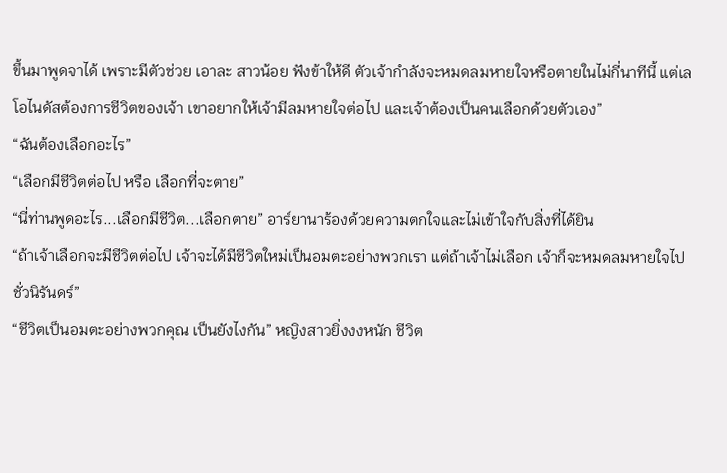ขึ้นมาพูดจาได้ เพราะมีตัวช่วย เอาละ สาวน้อย ฟังข้าให้ดี ตัวเจ้ากำลังจะหมดลมหายใจหรือตายในไม่กี่นาทีนี้ แต่เลโอไนดัสต้องการชีวิตของเจ้า เขาอยากให้เจ้ามีลมหายใจต่อไป และเจ้าต้องเป็นคนเลือกด้วยตัวเอง”
“ฉันต้องเลือกอะไร”
“เลือกมีชีวิตต่อไป หรือ เลือกที่จะตาย”
“นี่ท่านพูดอะไร...เลือกมีชีวิต...เลือกตาย” อาร์ยานาร้องด้วยความตกใจและไม่เข้าใจกับสิ่งที่ได้ยิน
“ถ้าเจ้าเลือกจะมีชีวิตต่อไป เจ้าจะได้มีชีวิตใหม่เป็นอมตะอย่างพวกเรา แต่ถ้าเจ้าไม่เลือก เจ้าก็จะหมดลมหายใจไปชั่วนิรันดร์”
“ชีวิตเป็นอมตะอย่างพวกคุณ เป็นยังไงกัน” หญิงสาวยิ่งงงหนัก ชีวิต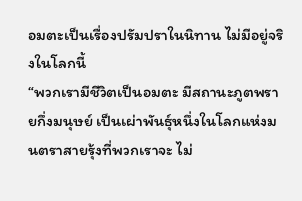อมตะเป็นเรื่องปรัมปราในนิทาน ไม่มีอยู่จริงในโลกนี้
“พวกเรามีชีวิตเป็นอมตะ มีสถานะภูตพรายกึ่งมนุษย์ เป็นเผ่าพันธุ์หนึ่งในโลกแห่งมนตราสายรุ้งที่พวกเราจะ ไม่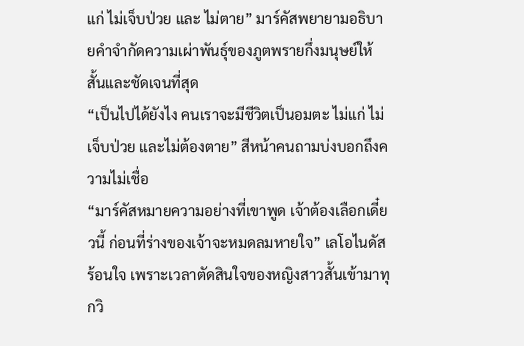แก่ ไม่เจ็บป่วย และ ไม่ตาย” มาร์คัสพยายามอธิบายคำจำกัดความเผ่าพันธุ์ของภูตพรายกึ่งมนุษย์ให้สั้นและชัดเจนที่สุด
“เป็นไปได้ยังไง คนเราจะมีชีวิตเป็นอมตะ ไม่แก่ ไม่เจ็บป่วย และไม่ต้องตาย” สีหน้าคนถามบ่งบอกถึงความไม่เชื่อ
“มาร์คัสหมายความอย่างที่เขาพูด เจ้าต้องเลือกเดี๋ยวนี้ ก่อนที่ร่างของเจ้าจะหมดลมหายใจ” เลโอไนดัสร้อนใจ เพราะเวลาตัดสินใจของหญิงสาวสั้นเข้ามาทุกวิ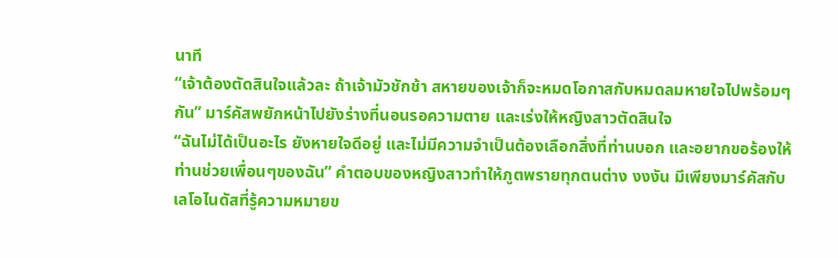นาที
“เจ้าต้องตัดสินใจแล้วละ ถ้าเจ้ามัวชักช้า สหายของเจ้าก็จะหมดโอกาสกับหมดลมหายใจไปพร้อมๆกัน” มาร์คัสพยักหน้าไปยังร่างที่นอนรอความตาย และเร่งให้หญิงสาวตัดสินใจ
“ฉันไม่ได้เป็นอะไร ยังหายใจดีอยู่ และไม่มีความจำเป็นต้องเลือกสิ่งที่ท่านบอก และอยากขอร้องให้ท่านช่วยเพื่อนๆของฉัน” คำตอบของหญิงสาวทำให้ภูตพรายทุกตนต่าง งงงัน มีเพียงมาร์คัสกับเลโอไนดัสที่รู้ความหมายข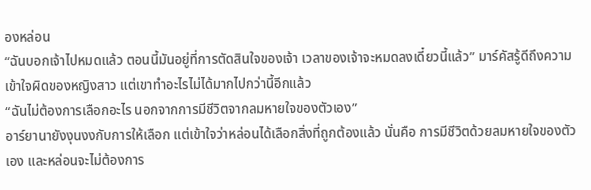องหล่อน
“ฉันบอกเจ้าไปหมดแล้ว ตอนนี้มันอยู่ที่การตัดสินใจของเจ้า เวลาของเจ้าจะหมดลงเดี๋ยวนี้แล้ว” มาร์คัสรู้ดีถึงความเข้าใจผิดของหญิงสาว แต่เขาทำอะไรไม่ได้มากไปกว่านี้อีกแล้ว
“ฉันไม่ต้องการเลือกอะไร นอกจากการมีชีวิตจากลมหายใจของตัวเอง”
อาร์ยานายังงุนงงกับการให้เลือก แต่เข้าใจว่าหล่อนได้เลือกสิ่งที่ถูกต้องแล้ว นั่นคือ การมีชีวิตด้วยลมหายใจของตัวเอง และหล่อนจะไม่ต้องการ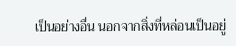เป็นอย่างอื่น นอกจากสิ่งที่หล่อนเป็นอยู่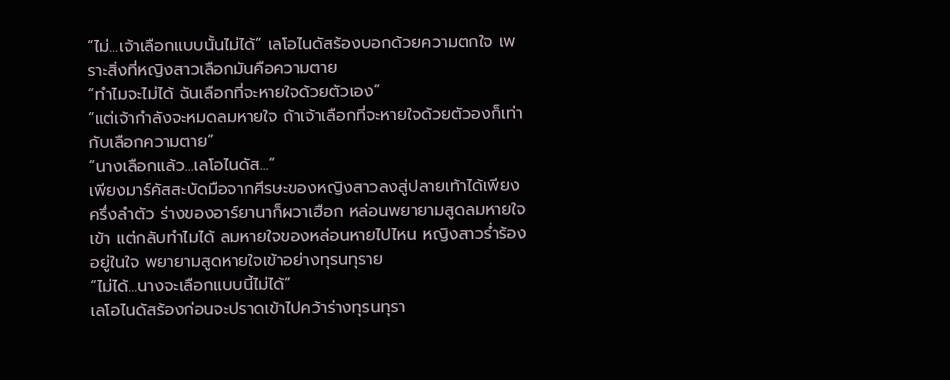“ไม่...เจ้าเลือกแบบนั้นไม่ได้” เลโอไนดัสร้องบอกด้วยความตกใจ เพราะสิ่งที่หญิงสาวเลือกมันคือความตาย
“ทำไมจะไม่ได้ ฉันเลือกที่จะหายใจด้วยตัวเอง”
“แต่เจ้ากำลังจะหมดลมหายใจ ถ้าเจ้าเลือกที่จะหายใจด้วยตัวองก็เท่ากับเลือกความตาย”
“นางเลือกแล้ว...เลโอไนดัส...”
เพียงมาร์คัสสะบัดมือจากศีรษะของหญิงสาวลงสู่ปลายเท้าได้เพียงครึ่งลำตัว ร่างของอาร์ยานาก็ผวาเฮือก หล่อนพยายามสูดลมหายใจเข้า แต่กลับทำไมได้ ลมหายใจของหล่อนหายไปไหน หญิงสาวร่ำร้องอยู่ในใจ พยายามสูดหายใจเข้าอย่างทุรนทุราย
“ไม่ได้...นางจะเลือกแบบนี้ไม่ได้”
เลโอไนดัสร้องก่อนจะปราดเข้าไปคว้าร่างทุรนทุรา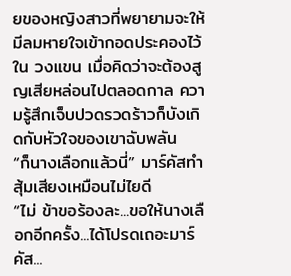ยของหญิงสาวที่พยายามจะให้มีลมหายใจเข้ากอดประคองไว้ใน วงแขน เมื่อคิดว่าจะต้องสูญเสียหล่อนไปตลอดกาล ความรู้สึกเจ็บปวดรวดร้าวก็บังเกิดกับหัวใจของเขาฉับพลัน
“ก็นางเลือกแล้วนี่” มาร์คัสทำสุ้มเสียงเหมือนไม่ไยดี
“ไม่ ข้าขอร้องละ...ขอให้นางเลือกอีกครั้ง...ได้โปรดเถอะมาร์คัส...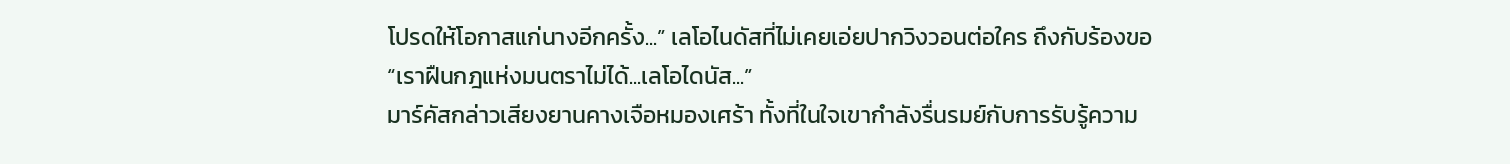โปรดให้โอกาสแก่นางอีกครั้ง...” เลโอไนดัสที่ไม่เคยเอ่ยปากวิงวอนต่อใคร ถึงกับร้องขอ
“เราฝืนกฎแห่งมนตราไม่ได้...เลโอไดนัส...”
มาร์คัสกล่าวเสียงยานคางเจือหมองเศร้า ทั้งที่ในใจเขากำลังรื่นรมย์กับการรับรู้ความ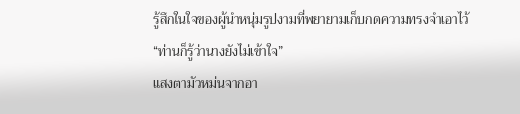รู้สึกในใจของผู้นำหนุ่มรูปงามที่พยายามเก็บกดความทรงจำเอาไว้
“ท่านก็รู้ว่านางยังไม่เข้าใจ”
แสงตามัวหม่นจากอา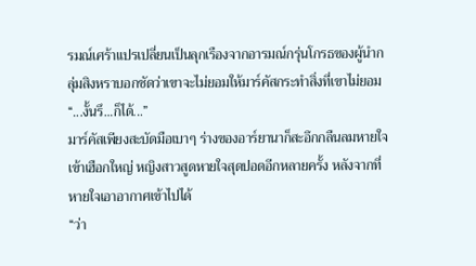รมณ์เศร้าแปรเปลี่ยนเป็นลุกเรืองจากอารมณ์กรุ่นโกรธของผู้นำกลุ่มสิงหราบอกชัดว่าเขาจะไม่ยอมให้มาร์คัสกระทำสิ่งที่เขาไม่ยอม
“...งั้นรึ...ก็ได้...”
มาร์คัสเพียงสะบัดมือเบาๆ ร่างของอาร์ยานาก็สะอึกกลืนลมหายใจเข้าเฮือกใหญ่ หญิงสาวสูดหายใจสุดปอดอีกหลายครั้ง หลังจากที่หายใจเอาอากาศเข้าไปได้
“ว่า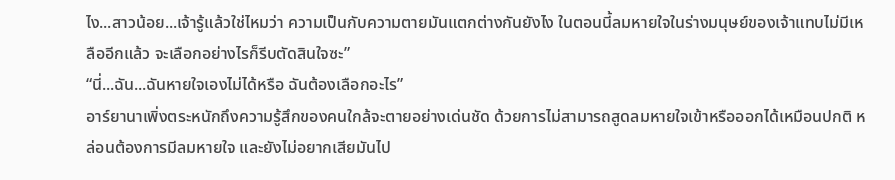ไง...สาวน้อย...เจ้ารู้แล้วใช่ไหมว่า ความเป็นกับความตายมันแตกต่างกันยังไง ในตอนนี้ลมหายใจในร่างมนุษย์ของเจ้าแทบไม่มีเหลืออีกแล้ว จะเลือกอย่างไรก็รีบตัดสินใจซะ”
“นี่...ฉัน...ฉันหายใจเองไม่ได้หรือ ฉันต้องเลือกอะไร”
อาร์ยานาเพิ่งตระหนักถึงความรู้สึกของคนใกล้จะตายอย่างเด่นชัด ด้วยการไม่สามารถสูดลมหายใจเข้าหรือออกได้เหมือนปกติ หล่อนต้องการมีลมหายใจ และยังไม่อยากเสียมันไป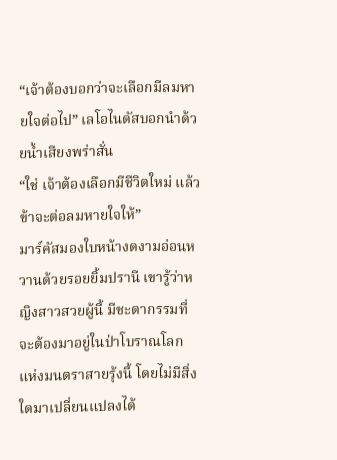“เจ้าต้องบอกว่าจะเลือกมีลมหายใจต่อไป” เลโอไนดัสบอกนำด้วยน้ำเสียงพร่าสั่น
“ใช่ เจ้าต้องเลือกมีชีวิตใหม่ แล้วข้าจะต่อลมหายใจให้”
มาร์คัสมองใบหน้างดงามอ่อนหวานด้วยรอยยิ้มปรานี เขารู้ว่าหญิงสาวสวยผู้นี้ มีชะตากรรมที่จะต้องมาอยู่ในป่าโบราณโลกแห่งมนตราสายรุ้งนี้ โดยไม่มีสิ่งใดมาเปลี่ยนแปลงได้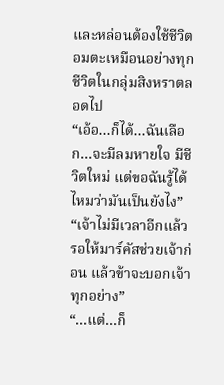และหล่อนต้องใช้ชีวิตอมตะเหมือนอย่างทุกชีวิตในกลุ่มสิงหราตลอดไป
“เอ้อ...ก็ได้...ฉันเลือก...จะมีลมหายใจ มีชีวิตใหม่ แต่ขอฉันรู้ได้ไหมว่ามันเป็นยังไง”
“เจ้าไม่มีเวลาอีกแล้ว รอให้มาร์คัสช่วยเจ้าก่อน แล้วข้าจะบอกเจ้าทุกอย่าง”
“...แต่...ก็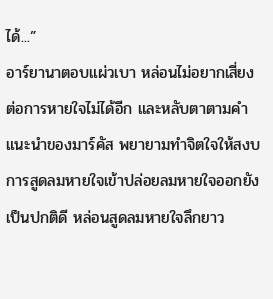ได้...”
อาร์ยานาตอบแผ่วเบา หล่อนไม่อยากเสี่ยงต่อการหายใจไม่ได้อีก และหลับตาตามคำแนะนำของมาร์คัส พยายามทำจิตใจให้สงบ การสูดลมหายใจเข้าปล่อยลมหายใจออกยังเป็นปกติดี หล่อนสูดลมหายใจลึกยาว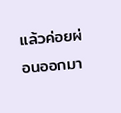แล้วค่อยผ่อนออกมา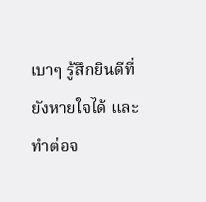เบาๆ รู้สึกยินดีที่ยังหายใจได้ และทำต่อจ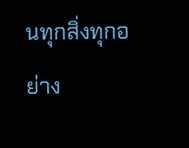นทุกสิ่งทุกอย่าง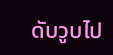ดับวูบไป